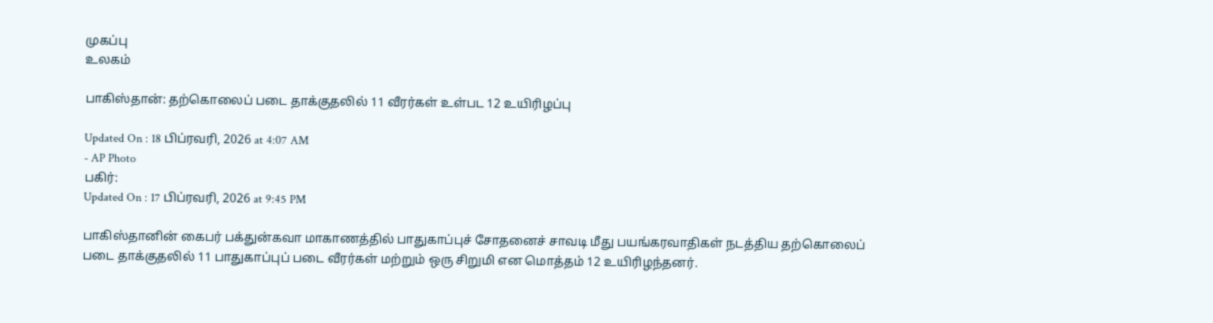முகப்பு
உலகம்

பாகிஸ்தான்: தற்கொலைப் படை தாக்குதலில் 11 வீரர்கள் உள்பட 12 உயிரிழப்பு

Updated On : 18 பிப்ரவரி, 2026 at 4:07 AM
- AP Photo
பகிர்:
Updated On : 17 பிப்ரவரி, 2026 at 9:45 PM

பாகிஸ்தானின் கைபர் பக்துன்கவா மாகாணத்தில் பாதுகாப்புச் சோதனைச் சாவடி மீது பயங்கரவாதிகள் நடத்திய தற்கொலைப் படை தாக்குதலில் 11 பாதுகாப்புப் படை வீரர்கள் மற்றும் ஒரு சிறுமி என மொத்தம் 12 உயிரிழந்தனர்.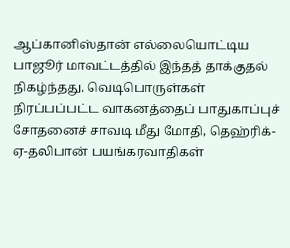ஆப்கானிஸ்தான் எல்லையொட்டிய பாஜூர் மாவட்டத்தில் இந்தத் தாக்குதல் நிகழ்ந்தது. வெடிபொருள்கள் நிரப்பப்பட்ட வாகனத்தைப் பாதுகாப்புச் சோதனைச் சாவடி மீது மோதி, தெஹ்ரிக்-ஏ-தலிபான் பயங்கரவாதிகள்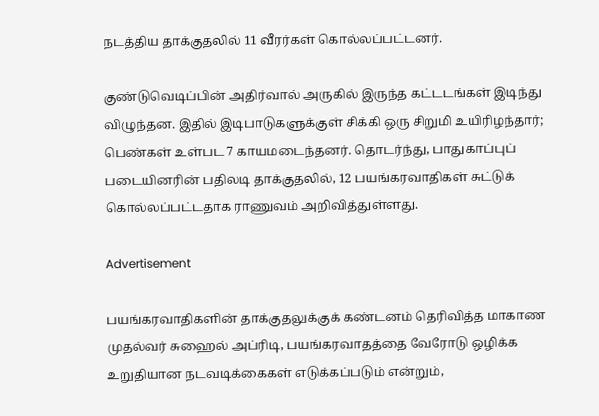நடத்திய தாக்குதலில் 11 வீரர்கள் கொல்லப்பட்டனர்.

குண்டுவெடிப்பின் அதிர்வால் அருகில் இருந்த கட்டடங்கள் இடிந்து விழுந்தன. இதில் இடிபாடுகளுக்குள் சிக்கி ஒரு சிறுமி உயிரிழந்தார்; பெண்கள் உள்பட 7 காயமடைந்தனர். தொடர்ந்து, பாதுகாப்புப் படையினரின் பதிலடி தாக்குதலில், 12 பயங்கரவாதிகள் சுட்டுக் கொல்லப்பட்டதாக ராணுவம் அறிவித்துள்ளது.

Advertisement

பயங்கரவாதிகளின் தாக்குதலுக்குக் கண்டனம் தெரிவித்த மாகாண முதல்வர் சுஹைல் அப்ரிடி, பயங்கரவாதத்தை வேரோடு ஒழிக்க உறுதியான நடவடிக்கைகள் எடுக்கப்படும் என்றும்,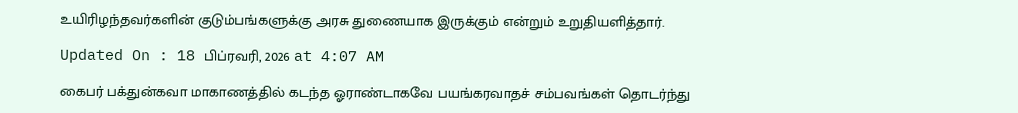உயிரிழந்தவர்களின் குடும்பங்களுக்கு அரசு துணையாக இருக்கும் என்றும் உறுதியளித்தார்.

Updated On : 18 பிப்ரவரி, 2026 at 4:07 AM

கைபர் பக்துன்கவா மாகாணத்தில் கடந்த ஓராண்டாகவே பயங்கரவாதச் சம்பவங்கள் தொடர்ந்து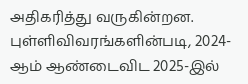அதிகரித்து வருகின்றன. புள்ளிவிவரங்களின்படி, 2024-ஆம் ஆண்டைவிட 2025-இல்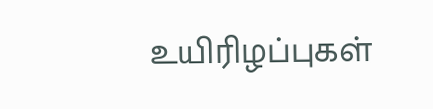உயிரிழப்புகள்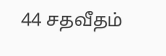44 சதவீதம்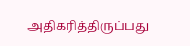அதிகரித்திருப்பது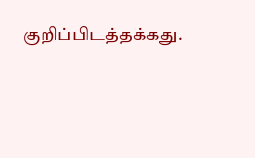குறிப்பிடத்தக்கது.